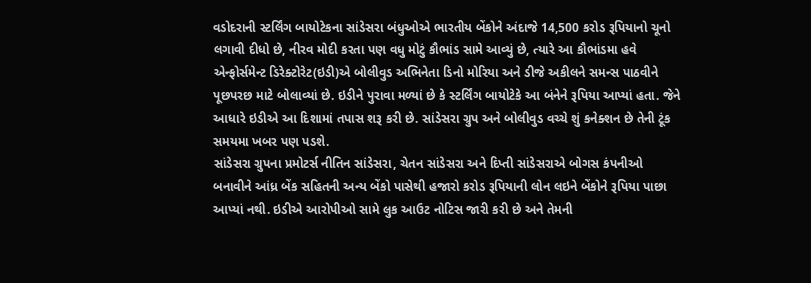વડોદરાની સ્ટર્લિંગ બાયોટેકના સાંડેસરા બંધુઓએ ભારતીય બેંકોને અંદાજે 14,500 કરોડ રૂપિયાનો ચૂનો લગાવી દીધો છે, નીરવ મોદી કરતા પણ વધુ મોટું કૌભાંડ સામે આવ્યું છે, ત્યારે આ કૌભાંડમા હવે એન્ફોર્સમેન્ટ ડિરેક્ટોરેટ(ઇડી)એ બોલીવુડ અભિનેતા ડિનો મોરિયા અને ડીજે અકીલને સમન્સ પાઠવીને પૂછપરછ માટે બોલાવ્યાં છે. ઇડીને પુરાવા મળ્યાં છે કે સ્ટર્લિંગ બાયોટેકે આ બંનેને રૂપિયા આપ્યાં હતા. જેને આધારે ઇડીએ આ દિશામાં તપાસ શરૂ કરી છે. સાંડેસરા ગ્રુપ અને બોલીવુડ વચ્ચે શું કનેક્શન છે તેની ટૂંક સમયમા ખબર પણ પડશે.
સાંડેસરા ગ્રુપના પ્રમોટર્સ નીતિન સાંડેસરા, ચેતન સાંડેસરા અને દિપ્તી સાંડેસરાએ બોગસ કંપનીઓ બનાવીને આંધ્ર બેંક સહિતની અન્ય બેંકો પાસેથી હજારો કરોડ રૂપિયાની લોન લઇને બેંકોને રૂપિયા પાછા આપ્યાં નથી. ઇડીએ આરોપીઓ સામે લુક આઉટ નોટિસ જારી કરી છે અને તેમની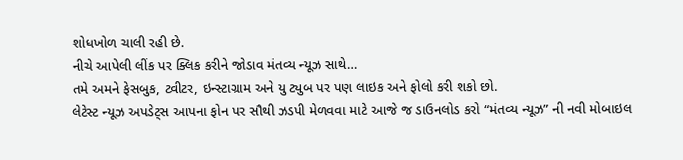શોધખોળ ચાલી રહી છે.
નીચે આપેલી લીંક પર ક્લિક કરીને જોડાવ મંતવ્ય ન્યૂઝ સાથે…
તમે અમને ફેસબુક, ટ્વીટર, ઇન્સ્ટાગ્રામ અને યુ ટ્યુબ પર પણ લાઇક અને ફોલો કરી શકો છો.
લેટેસ્ટ ન્યૂઝ અપડેટ્સ આપના ફોન પર સૌથી ઝડપી મેળવવા માટે આજે જ ડાઉનલોડ કરો “મંતવ્ય ન્યૂઝ” ની નવી મોબાઇલ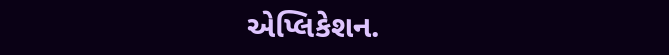એપ્લિકેશન.